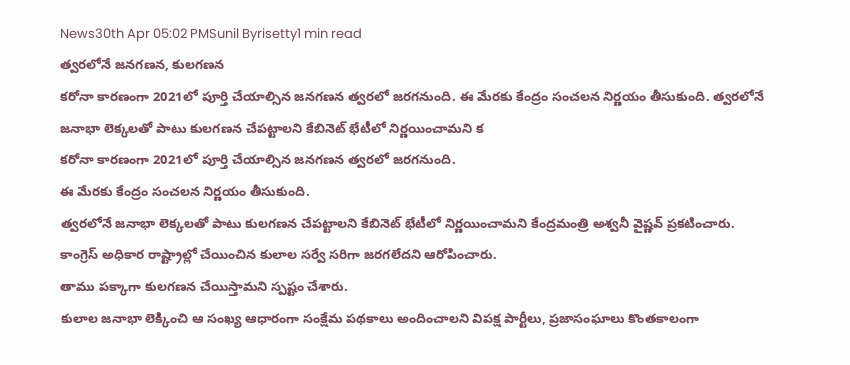News30th Apr 05:02 PMSunil Byrisetty1 min read
త్వరలోనే జనగణన, కులగణన
కరోనా కారణంగా 2021లో పూర్తి చేయాల్సిన జనగణన త్వరలో జరగనుంది. ఈ మేరకు కేంద్రం సంచలన నిర్ణయం తీసుకుంది. త్వరలోనే జనాభా లెక్కలతో పాటు కులగణన చేపట్టాలని కేబినెట్ భేటీలో నిర్ణయించామని క
కరోనా కారణంగా 2021లో పూర్తి చేయాల్సిన జనగణన త్వరలో జరగనుంది.
ఈ మేరకు కేంద్రం సంచలన నిర్ణయం తీసుకుంది.
త్వరలోనే జనాభా లెక్కలతో పాటు కులగణన చేపట్టాలని కేబినెట్ భేటీలో నిర్ణయించామని కేంద్రమంత్రి అశ్వనీ వైష్ణవ్ ప్రకటించారు.
కాంగ్రెస్ అధికార రాష్ట్రాల్లో చేయించిన కులాల సర్వే సరిగా జరగలేదని ఆరోపించారు.
తాము పక్కాగా కులగణన చేయిస్తామని స్పష్టం చేశారు.
కులాల జనాభా లెక్కించి ఆ సంఖ్య ఆధారంగా సంక్షేమ పథకాలు అందించాలని విపక్ష పార్టీలు, ప్రజాసంఘాలు కొంతకాలంగా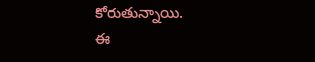కోరుతున్నాయి.
ఈ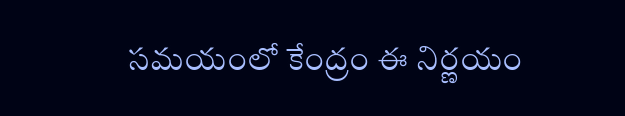సమయంలో కేంద్రం ఈ నిర్ణయం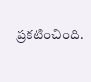ప్రకటించింది.